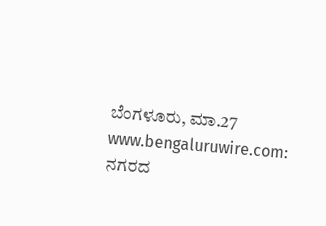ಬೆಂಗಳೂರು, ಮಾ.27 www.bengaluruwire.com: ನಗರದ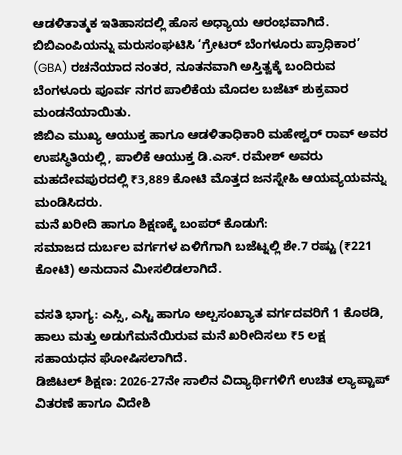ಆಡಳಿತಾತ್ಮಕ ಇತಿಹಾಸದಲ್ಲಿ ಹೊಸ ಅಧ್ಯಾಯ ಆರಂಭವಾಗಿದೆ. ಬಿಬಿಎಂಪಿಯನ್ನು ಮರುಸಂಘಟಿಸಿ ‘ಗ್ರೇಟರ್ ಬೆಂಗಳೂರು ಪ್ರಾಧಿಕಾರ’ (GBA) ರಚನೆಯಾದ ನಂತರ, ನೂತನವಾಗಿ ಅಸ್ತಿತ್ವಕ್ಕೆ ಬಂದಿರುವ ಬೆಂಗಳೂರು ಪೂರ್ವ ನಗರ ಪಾಲಿಕೆಯ ಮೊದಲ ಬಜೆಟ್ ಶುಕ್ರವಾರ ಮಂಡನೆಯಾಯಿತು.
ಜಿಬಿಎ ಮುಖ್ಯ ಆಯುಕ್ತ ಹಾಗೂ ಆಡಳಿತಾಧಿಕಾರಿ ಮಹೇಶ್ವರ್ ರಾವ್ ಅವರ ಉಪಸ್ಥಿತಿಯಲ್ಲಿ, ಪಾಲಿಕೆ ಆಯುಕ್ತ ಡಿ.ಎಸ್. ರಮೇಶ್ ಅವರು ಮಹದೇವಪುರದಲ್ಲಿ ₹3,889 ಕೋಟಿ ಮೊತ್ತದ ಜನಸ್ನೇಹಿ ಆಯವ್ಯಯವನ್ನು ಮಂಡಿಸಿದರು.
ಮನೆ ಖರೀದಿ ಹಾಗೂ ಶಿಕ್ಷಣಕ್ಕೆ ಬಂಪರ್ ಕೊಡುಗೆ:
ಸಮಾಜದ ದುರ್ಬಲ ವರ್ಗಗಳ ಏಳಿಗೆಗಾಗಿ ಬಜೆಟ್ನಲ್ಲಿ ಶೇ.7 ರಷ್ಟು (₹221 ಕೋಟಿ) ಅನುದಾನ ಮೀಸಲಿಡಲಾಗಿದೆ.

ವಸತಿ ಭಾಗ್ಯ: ಎಸ್ಸಿ, ಎಸ್ಟಿ ಹಾಗೂ ಅಲ್ಪಸಂಖ್ಯಾತ ವರ್ಗದವರಿಗೆ 1 ಕೊಠಡಿ, ಹಾಲು ಮತ್ತು ಅಡುಗೆಮನೆಯಿರುವ ಮನೆ ಖರೀದಿಸಲು ₹5 ಲಕ್ಷ ಸಹಾಯಧನ ಘೋಷಿಸಲಾಗಿದೆ.
ಡಿಜಿಟಲ್ ಶಿಕ್ಷಣ: 2026-27ನೇ ಸಾಲಿನ ವಿದ್ಯಾರ್ಥಿಗಳಿಗೆ ಉಚಿತ ಲ್ಯಾಪ್ಟಾಪ್ ವಿತರಣೆ ಹಾಗೂ ವಿದೇಶಿ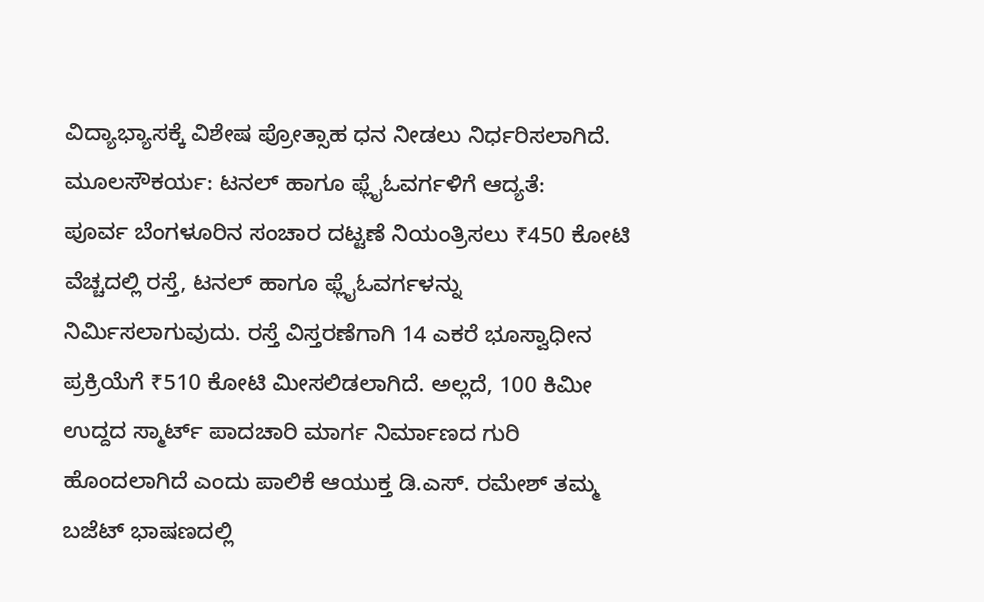ವಿದ್ಯಾಭ್ಯಾಸಕ್ಕೆ ವಿಶೇಷ ಪ್ರೋತ್ಸಾಹ ಧನ ನೀಡಲು ನಿರ್ಧರಿಸಲಾಗಿದೆ.
ಮೂಲಸೌಕರ್ಯ: ಟನಲ್ ಹಾಗೂ ಫ್ಲೈಓವರ್ಗಳಿಗೆ ಆದ್ಯತೆ:
ಪೂರ್ವ ಬೆಂಗಳೂರಿನ ಸಂಚಾರ ದಟ್ಟಣೆ ನಿಯಂತ್ರಿಸಲು ₹450 ಕೋಟಿ ವೆಚ್ಚದಲ್ಲಿ ರಸ್ತೆ, ಟನಲ್ ಹಾಗೂ ಫ್ಲೈಓವರ್ಗಳನ್ನು ನಿರ್ಮಿಸಲಾಗುವುದು. ರಸ್ತೆ ವಿಸ್ತರಣೆಗಾಗಿ 14 ಎಕರೆ ಭೂಸ್ವಾಧೀನ ಪ್ರಕ್ರಿಯೆಗೆ ₹510 ಕೋಟಿ ಮೀಸಲಿಡಲಾಗಿದೆ. ಅಲ್ಲದೆ, 100 ಕಿಮೀ ಉದ್ದದ ಸ್ಮಾರ್ಟ್ ಪಾದಚಾರಿ ಮಾರ್ಗ ನಿರ್ಮಾಣದ ಗುರಿ ಹೊಂದಲಾಗಿದೆ ಎಂದು ಪಾಲಿಕೆ ಆಯುಕ್ತ ಡಿ.ಎಸ್. ರಮೇಶ್ ತಮ್ಮ ಬಜೆಟ್ ಭಾಷಣದಲ್ಲಿ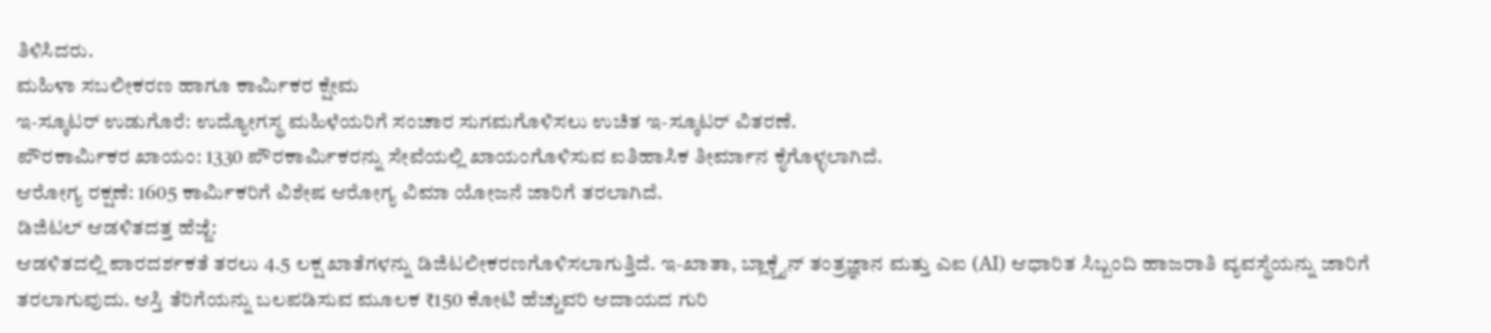ತಿಳಿಸಿದರು.
ಮಹಿಳಾ ಸಬಲೀಕರಣ ಹಾಗೂ ಕಾರ್ಮಿಕರ ಕ್ಷೇಮ
ಇ-ಸ್ಕೂಟರ್ ಉಡುಗೊರೆ: ಉದ್ಯೋಗಸ್ಥ ಮಹಿಳೆಯರಿಗೆ ಸಂಚಾರ ಸುಗಮಗೊಳಿಸಲು ಉಚಿತ ಇ-ಸ್ಕೂಟರ್ ವಿತರಣೆ.
ಪೌರಕಾರ್ಮಿಕರ ಖಾಯಂ: 1330 ಪೌರಕಾರ್ಮಿಕರನ್ನು ಸೇವೆಯಲ್ಲಿ ಖಾಯಂಗೊಳಿಸುವ ಐತಿಹಾಸಿಕ ತೀರ್ಮಾನ ಕೈಗೊಳ್ಳಲಾಗಿದೆ.
ಆರೋಗ್ಯ ರಕ್ಷಣೆ: 1605 ಕಾರ್ಮಿಕರಿಗೆ ವಿಶೇಷ ಆರೋಗ್ಯ ವಿಮಾ ಯೋಜನೆ ಜಾರಿಗೆ ತರಲಾಗಿದೆ.
ಡಿಜಿಟಲ್ ಆಡಳಿತದತ್ತ ಹೆಜ್ಜೆ:
ಆಡಳಿತದಲ್ಲಿ ಪಾರದರ್ಶಕತೆ ತರಲು 4.5 ಲಕ್ಷ ಖಾತೆಗಳನ್ನು ಡಿಜಿಟಲೀಕರಣಗೊಳಿಸಲಾಗುತ್ತಿದೆ. ಇ-ಖಾತಾ, ಬ್ಲಾಕ್ಚೈನ್ ತಂತ್ರಜ್ಞಾನ ಮತ್ತು ಎಐ (AI) ಆಧಾರಿತ ಸಿಬ್ಬಂದಿ ಹಾಜರಾತಿ ವ್ಯವಸ್ಥೆಯನ್ನು ಜಾರಿಗೆ ತರಲಾಗುವುದು. ಆಸ್ತಿ ತೆರಿಗೆಯನ್ನು ಬಲಪಡಿಸುವ ಮೂಲಕ ₹150 ಕೋಟಿ ಹೆಚ್ಚುವರಿ ಆದಾಯದ ಗುರಿ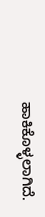ಹಾಕಿಕೊಳ್ಳಲಾಗಿದೆ.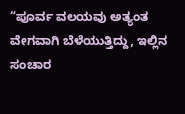“ಪೂರ್ವ ವಲಯವು ಅತ್ಯಂತ ವೇಗವಾಗಿ ಬೆಳೆಯುತ್ತಿದ್ದು, ಇಲ್ಲಿನ ಸಂಚಾರ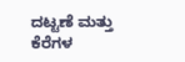ದಟ್ಟಣೆ ಮತ್ತು ಕೆರೆಗಳ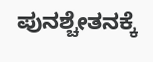ಪುನಶ್ಚೇತನಕ್ಕೆ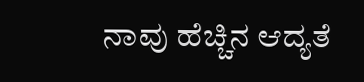ನಾವು ಹೆಚ್ಚಿನ ಆದ್ಯತೆ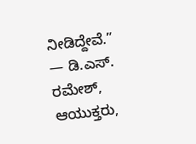ನೀಡಿದ್ದೇವೆ.”
— ಡಿ.ಎಸ್. ರಮೇಶ್, ಆಯುಕ್ತರು,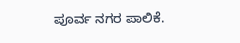ಪೂರ್ವ ನಗರ ಪಾಲಿಕೆ.